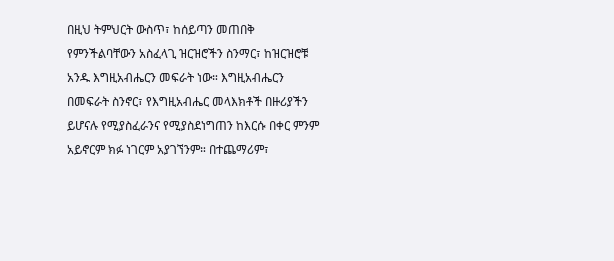በዚህ ትምህርት ውስጥ፣ ከሰይጣን መጠበቅ የምንችልባቸውን አስፈላጊ ዝርዝሮችን ስንማር፣ ከዝርዝሮቹ አንዱ እግዚአብሔርን መፍራት ነው። እግዚአብሔርን በመፍራት ስንኖር፣ የእግዚአብሔር መላእክቶች በዙሪያችን ይሆናሉ የሚያስፈራንና የሚያስደነግጠን ከእርሱ በቀር ምንም አይኖርም ክፉ ነገርም አያገኘንም። በተጨማሪም፣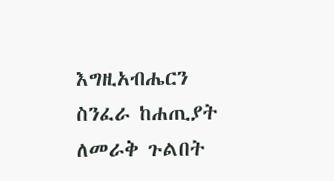እግዚአብሔርን ስንፈራ ከሐጢያት ለመራቅ ጉልበት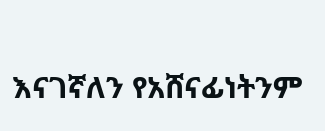እናገኛለን የአሸናፊነትንም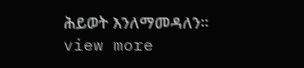ሕይወት እንለማመዳለን።
view more